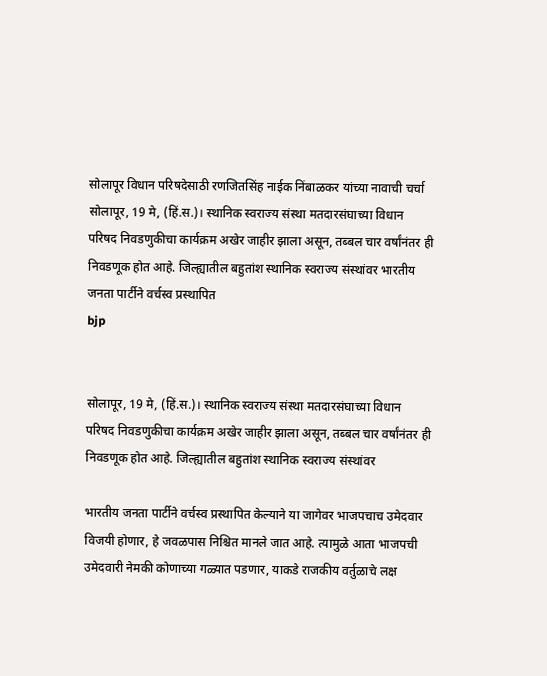सोलापूर विधान परिषदेसाठी रणजितसिंह नाईक निंबाळकर यांच्या नावाची चर्चा
सोलापूर, 19 मे, (हिं.स.)। स्थानिक स्वराज्य संस्था मतदारसंघाच्या विधान परिषद निवडणुकीचा कार्यक्रम अखेर जाहीर झाला असून, तब्बल चार वर्षांनंतर ही निवडणूक होत आहे. जिल्ह्यातील बहुतांश स्थानिक स्वराज्य संस्थांवर भारतीय जनता पार्टीने वर्चस्व प्रस्थापित
bjp


सोलापूर, 19 मे, (हिं.स.)। स्थानिक स्वराज्य संस्था मतदारसंघाच्या विधान परिषद निवडणुकीचा कार्यक्रम अखेर जाहीर झाला असून, तब्बल चार वर्षांनंतर ही निवडणूक होत आहे. जिल्ह्यातील बहुतांश स्थानिक स्वराज्य संस्थांवर

भारतीय जनता पार्टीने वर्चस्व प्रस्थापित केल्याने या जागेवर भाजपचाच उमेदवार विजयी होणार, हे जवळपास निश्चित मानले जात आहे. त्यामुळे आता भाजपची उमेदवारी नेमकी कोणाच्या गळ्यात पडणार, याकडे राजकीय वर्तुळाचे लक्ष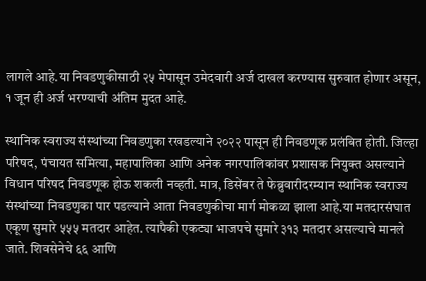लागले आहे.या निवडणुकीसाठी २५ मेपासून उमेदवारी अर्ज दाखल करण्यास सुरुवात होणार असून, १ जून ही अर्ज भरण्याची अंतिम मुदत आहे.

स्थानिक स्वराज्य संस्थांच्या निवडणुका रखडल्याने २०२२ पासून ही निवडणूक प्रलंबित होती. जिल्हा परिषद, पंचायत समित्या, महापालिका आणि अनेक नगरपालिकांवर प्रशासक नियुक्त असल्याने विधान परिषद निवडणूक होऊ शकली नव्हती. मात्र, डिसेंबर ते फेब्रुवारीदरम्यान स्थानिक स्वराज्य संस्थांच्या निवडणुका पार पडल्याने आता निवडणुकीचा मार्ग मोकळा झाला आहे.या मतदारसंघात एकूण सुमारे ५५५ मतदार आहेत. त्यापैकी एकट्या भाजपचे सुमारे ३१३ मतदार असल्याचे मानले जाते. शिवसेनेचे ६६ आणि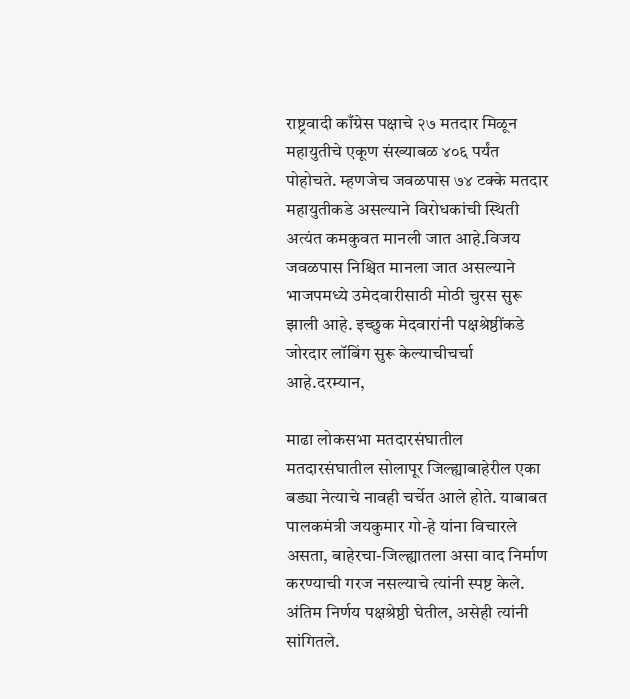राष्ट्रवादी काँग्रेस पक्षाचे २७ मतदार मिळून महायुतीचे एकूण संख्याबळ ४०६ पर्यंत पोहोचते. म्हणजेच जवळपास ७४ टक्के मतदार महायुतीकडे असल्याने विरोधकांची स्थिती अत्यंत कमकुवत मानली जात आहे.विजय जवळपास निश्चित मानला जात असल्याने भाजपमध्ये उमेदवारीसाठी मोठी चुरस सुरू झाली आहे. इच्छुक मेदवारांनी पक्षश्रेष्ठींकडे जोरदार लॉबिंग सुरू केल्याचीचर्चा आहे.दरम्यान,

माढा लोकसभा मतदारसंघातील मतदारसंघातील सोलापूर जिल्ह्याबाहेरील एका बड्या नेत्याचे नावही चर्चेत आले होते. याबाबत पालकमंत्री जयकुमार गो-हे यांना विचारले असता, बाहेरचा-जिल्ह्यातला असा वाद निर्माण करण्याची गरज नसल्याचे त्यांनी स्पष्ट केले. अंतिम निर्णय पक्षश्रेष्ठी घेतील, असेही त्यांनी सांगितले.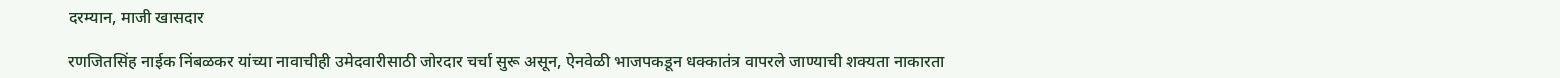दरम्यान, माजी खासदार

रणजितसिंह नाईक निंबळकर यांच्या नावाचीही उमेदवारीसाठी जोरदार चर्चा सुरू असून, ऐनवेळी भाजपकडून धक्कातंत्र वापरले जाण्याची शक्यता नाकारता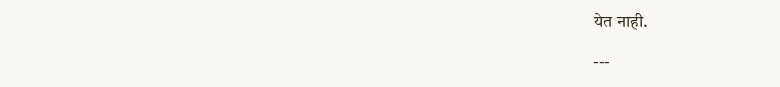येत नाही.

---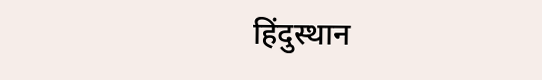हिंदुस्थान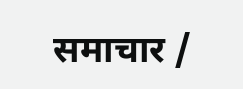समाचार /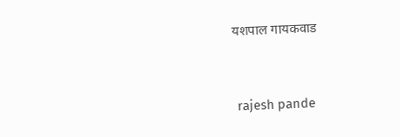यशपाल गायकवाड


 rajesh pande